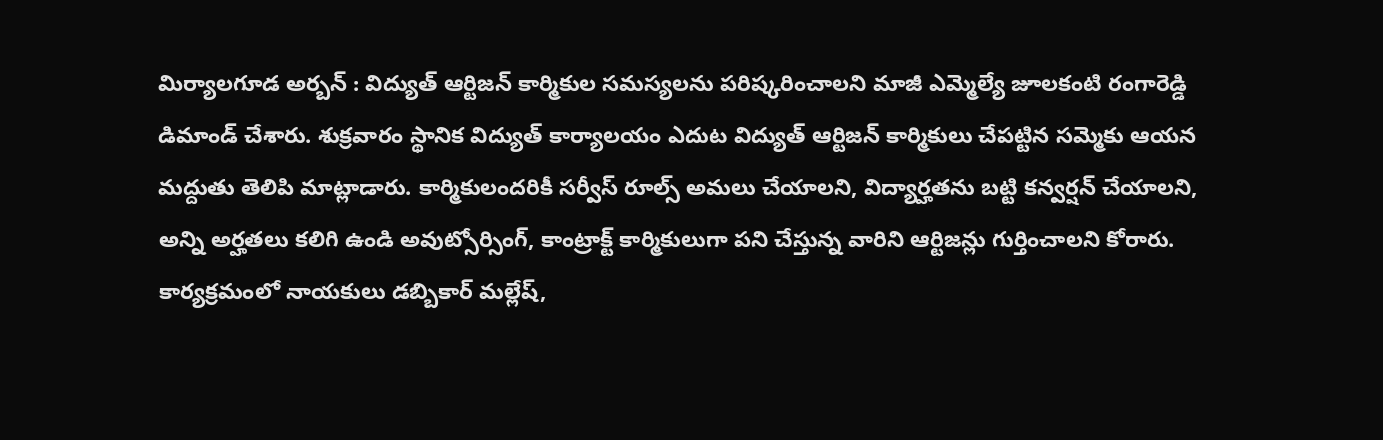మిర్యాలగూడ అర్బన్ : విద్యుత్ ఆర్టిజన్ కార్మికుల సమస్యలను పరిష్కరించాలని మాజీ ఎమ్మెల్యే జూలకంటి రంగారెడ్డి డిమాండ్ చేశారు. శుక్రవారం స్థానిక విద్యుత్ కార్యాలయం ఎదుట విద్యుత్ ఆర్టిజన్ కార్మికులు చేపట్టిన సమ్మెకు ఆయన మద్దుతు తెలిపి మాట్లాడారు. కార్మికులందరికీ సర్వీస్ రూల్స్ అమలు చేయాలని, విద్యార్హతను బట్టి కన్వర్షన్ చేయాలని, అన్ని అర్హతలు కలిగి ఉండి అవుట్సోర్సింగ్, కాంట్రాక్ట్ కార్మికులుగా పని చేస్తున్న వారిని ఆర్టిజన్లు గుర్తించాలని కోరారు. కార్యక్రమంలో నాయకులు డబ్బికార్ మల్లేష్,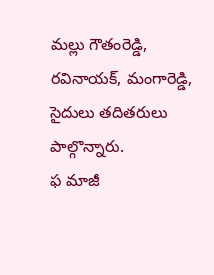మల్లు గౌతంరెడ్డి, రవినాయక్, మంగారెడ్డి, సైదులు తదితరులు పాల్గొన్నారు.
ఫ మాజీ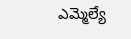ఎమ్మెల్యే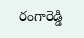రంగారెడ్డి